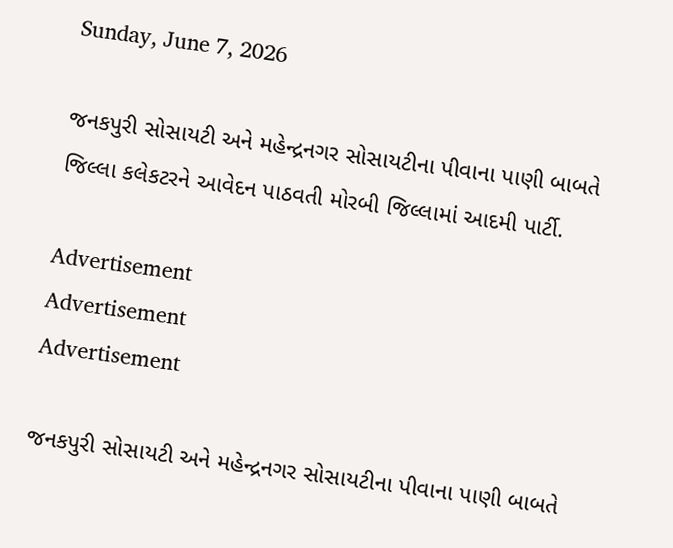Sunday, June 7, 2026

જનકપુરી સોસાયટી અને મહેન્દ્રનગર સોસાયટીના પીવાના પાણી બાબતે જિલ્લા કલેકટરને આવેદન પાઠવતી મોરબી જિલ્લામાં આદમી પાર્ટી.

Advertisement
Advertisement
Advertisement

જનકપુરી સોસાયટી અને મહેન્દ્રનગર સોસાયટીના પીવાના પાણી બાબતે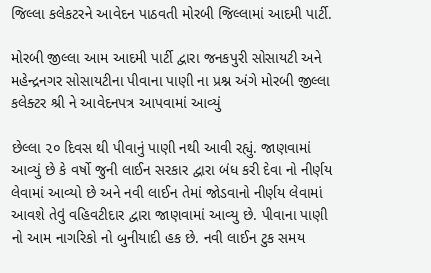જિલ્લા કલેકટરને આવેદન પાઠવતી મોરબી જિલ્લામાં આદમી પાર્ટી.

મોરબી જીલ્લા આમ આદમી પાર્ટી દ્વારા જનકપુરી સોસાયટી અને મહેન્દ્રનગર સોસાયટીના પીવાના પાણી ના પ્રશ્ન અંગે મોરબી જીલ્લા કલેક્ટર શ્રી ને આવેદનપત્ર આપવામાં આવ્યું

છેલ્લા ૨૦ દિવસ થી પીવાનું પાણી નથી આવી રહ્યું. જાણવામાં આવ્યું છે કે વર્ષો જુની લાઈન સરકાર દ્વારા બંધ કરી દેવા નો નીર્ણય લેવામાં આવ્યો છે અને નવી લાઈન તેમાં જોડવાનો નીર્ણય લેવામાં આવશે તેવું વહિવટીદાર દ્વારા જાણવામાં આવ્યુ છે. પીવાના પાણી નો આમ નાગરિકો નો બુનીયાદી હક છે. નવી લાઈન ટુક સમય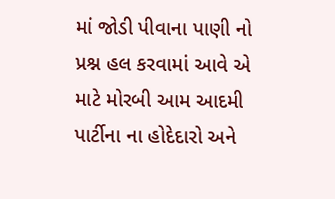માં જોડી પીવાના પાણી નો પ્રશ્ન હલ કરવામાં આવે એ માટે મોરબી આમ આદમી પાર્ટીના ના હોદેદારો અને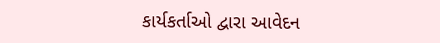કાર્યકર્તાઓ દ્વારા આવેદન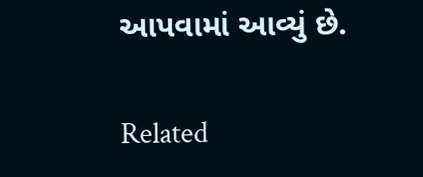આપવામાં આવ્યું છે.

Related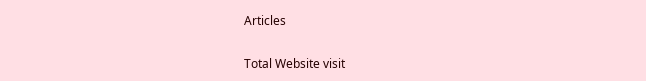Articles

Total Website visit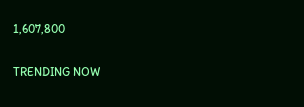1,607,800

TRENDING NOW